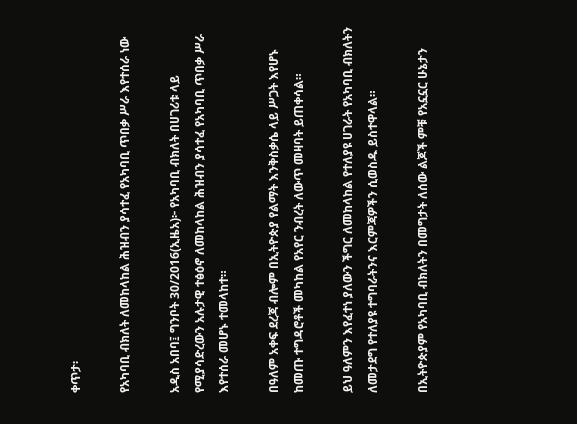ቀጥታ፡

የአካባቢ ብክለት ለመከላከል ሕዝብን ያሳተፈ የአካባቢ ጥበቃ ሥራ እየተሰራ ነው

አዲስ አበባ፤ ግንቦት 30/2016(ኢዜአ)፦ የአካባቢ ብክለት በሀገሪቱ ላይ የሚያሳድረውን አሉታዊ ተፅዕኖ ለመከላከል ሕዝብን ያሳተፈ የአካባቢ ጥበቃ ሥራ እየተሰራ መሆኑ ተመላከተ።

በዓለም አቀፍ ደረጃ ብሎም በኢትዮጵያ የልማት እንቅስቃሴ ላይ ሥጋት እየሆኑ ከመጡ ተግዳሮቶች መካከል የአየር ንብረት ለውጥ መዛባት ይጠቀሳል።

ይህ ዓለምን እየፈተነ ያለውን ችግር ለመከላከል የተለያዩ ሀገራት የአካባቢ ብክለትን ለመታደግ የተለያዩ ተግባራትንና እርምጃዎችን ሲወስዱ ይስተዋላል።

በኢትዮጵያም የአካባቢ ብክለትን በመግታት ለሰው ልጆች ምቹ የአኗኗር ሁኔታን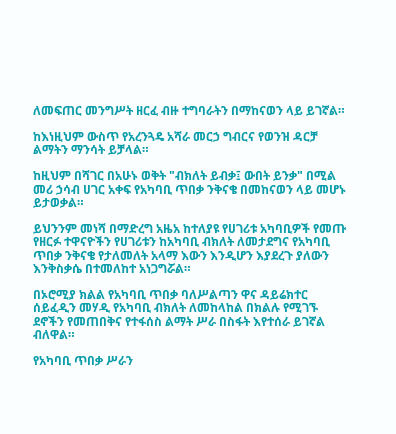ለመፍጠር መንግሥት ዘርፈ ብዙ ተግባራትን በማከናወን ላይ ይገኛል።

ከእነዚህም ውስጥ የአረንጓዴ አሻራ መርኃ ግብርና የወንዝ ዳርቻ ልማትን ማንሳት ይቻላል።

ከዚህም በሻገር በአሁኑ ወቅት "ብክለት ይብቃ፤ ውበት ይንቃ" በሚል መሪ ኃሳብ ሀገር አቀፍ የአካባቢ ጥበቃ ንቅናቄ በመከናወን ላይ መሆኑ ይታወቃል።

ይህንንም መነሻ በማድረግ አዜአ ከተለያዩ የሀገሪቱ አካባቢዎች የመጡ የዘርፉ ተዋናዮችን የሀገሪቱን ከአካባቢ ብክለት ለመታደግና የአካባቢ ጥበቃ ንቅናቄ የታለመለት አላማ እውን እንዲሆን እያደረጉ ያለውን እንቅስቃሴ በተመለከተ አነጋግሯል።

በኦሮሚያ ክልል የአካባቢ ጥበቃ ባለሥልጣን ዋና ዳይሬክተር ሰይፈዲን መሃዲ የአካባቢ ብክለት ለመከላከል በክልሉ የሚገኙ ደኖችን የመጠበቅና የተፋሰስ ልማት ሥራ በስፋት እየተሰራ ይገኛል ብለዋል።

የአካባቢ ጥበቃ ሥራን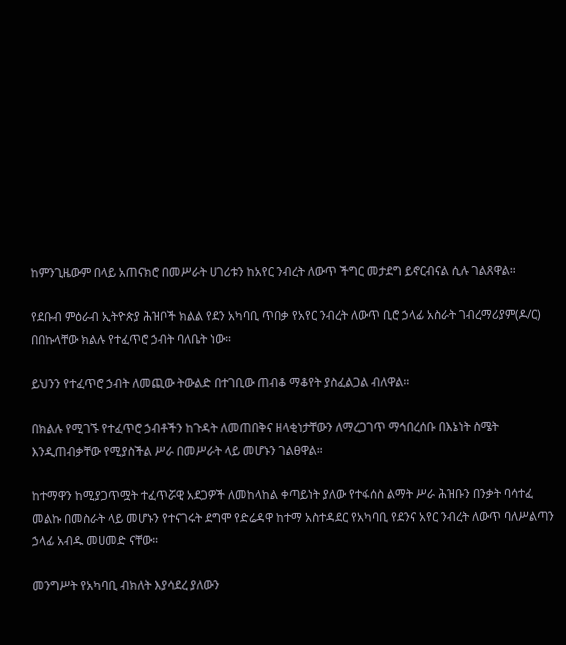ከምንጊዜውም በላይ አጠናክሮ በመሥራት ሀገሪቱን ከአየር ንብረት ለውጥ ችግር መታደግ ይኖርብናል ሲሉ ገልጸዋል።

የደቡብ ምዕራብ ኢትዮጵያ ሕዝቦች ክልል የደን አካባቢ ጥበቃ የአየር ንብረት ለውጥ ቢሮ ኃላፊ አስራት ገብረማሪያም(ዶ/ር) በበኩላቸው ክልሉ የተፈጥሮ ኃብት ባለቤት ነው።

ይህንን የተፈጥሮ ኃብት ለመጪው ትውልድ በተገቢው ጠብቆ ማቆየት ያስፈልጋል ብለዋል።

በክልሉ የሚገኙ የተፈጥሮ ኃብቶችን ከጉዳት ለመጠበቅና ዘላቂነታቸውን ለማረጋገጥ ማኅበረሰቡ በእኔነት ስሜት እንዲጠብቃቸው የሚያስችል ሥራ በመሥራት ላይ መሆኑን ገልፀዋል።

ከተማዋን ከሚያጋጥሟት ተፈጥሯዊ አደጋዎች ለመከላከል ቀጣይነት ያለው የተፋሰስ ልማት ሥራ ሕዝቡን በንቃት ባሳተፈ መልኩ በመስራት ላይ መሆኑን የተናገሩት ደግሞ የድሬዳዋ ከተማ አስተዳደር የአካባቢ የደንና አየር ንብረት ለውጥ ባለሥልጣን ኃላፊ አብዱ መሀመድ ናቸው።

መንግሥት የአካባቢ ብክለት እያሳደረ ያለውን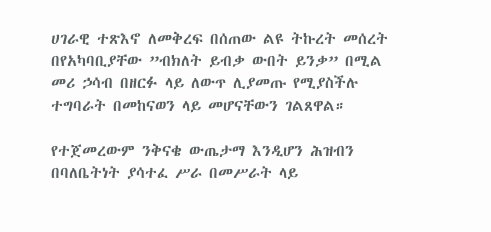ሀገራዊ ተጽእኖ ለመቅረፍ በሰጠው ልዩ ትኩረት መሰረት በየአካባቢያቸው ”ብክለት ይብቃ ውበት ይንቃ” በሚል መሪ ኃሳብ በዘርፉ ላይ ለውጥ ሊያመጡ የሚያስችሉ ተግባራት በመከናወን ላይ መሆናቸውን ገልጸዋል።

የተጀመረውም ንቅናቄ ውጤታማ እንዲሆን ሕዝብን በባለቤትነት ያሳተፈ ሥራ በመሥራት ላይ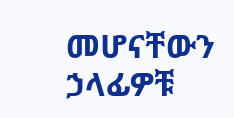መሆናቸውን ኃላፊዎቹ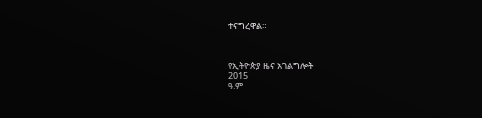ተናግረዋል።



የኢትዮጵያ ዜና አገልግሎት
2015
ዓ.ም